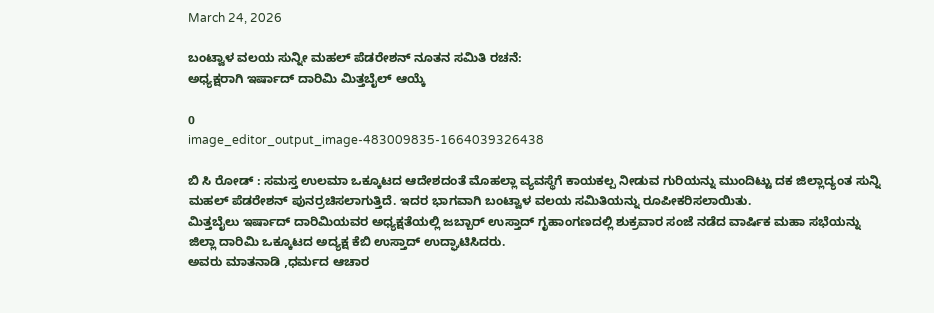March 24, 2026

ಬಂಟ್ವಾಳ ವಲಯ ಸುನ್ನೀ ಮಹಲ್ ಪೆಡರೇಶನ್ ನೂತನ ಸಮಿತಿ ರಚನೆ:
ಅಧ್ಯಕ್ಷರಾಗಿ ಇರ್ಷಾದ್ ದಾರಿಮಿ ಮಿತ್ತಬೈಲ್ ಆಯ್ಕೆ

0
image_editor_output_image-483009835-1664039326438

ಬಿ ಸಿ ರೋಡ್ : ಸಮಸ್ತ ಉಲಮಾ ಒಕ್ಕೂಟದ ಆದೇಶದಂತೆ ಮೊಹಲ್ಲಾ ವ್ಯವಸ್ಥೆಗೆ ಕಾಯಕಲ್ಪ ನೀಡುವ ಗುರಿಯನ್ನು ಮುಂದಿಟ್ಟು ದಕ ಜಿಲ್ಲಾದ್ಯಂತ ಸುನ್ನಿ ಮಹಲ್ ಪೆಡರೇಶನ್ ಪುನರ್ರಚಿಸಲಾಗುತ್ತಿದೆ. ಇದರ ಭಾಗವಾಗಿ ಬಂಟ್ವಾಳ ವಲಯ ಸಮಿತಿಯನ್ನು ರೂಪೀಕರಿಸಲಾಯಿತು.
ಮಿತ್ತಬೈಲು ಇರ್ಷಾದ್ ದಾರಿಮಿಯವರ ಅಧ್ಯಕ್ಷತೆಯಲ್ಲಿ ಜಬ್ಬಾರ್ ಉಸ್ತಾದ್ ಗೃಹಾಂಗಣದಲ್ಲಿ ಶುಕ್ರವಾರ ಸಂಜೆ ನಡೆದ ವಾರ್ಷಿಕ ಮಹಾ ಸಭೆಯನ್ನು ಜಿಲ್ಲಾ ದಾರಿಮಿ ಒಕ್ಕೂಟದ ಅದ್ಯಕ್ಷ ಕೆಬಿ ಉಸ್ತಾದ್ ಉದ್ಘಾಟಿಸಿದರು.
ಅವರು ಮಾತನಾಡಿ ,ಧರ್ಮದ ಆಚಾರ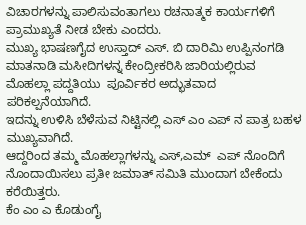ವಿಚಾರಗಳನ್ನು ಪಾಲಿಸುವಂತಾಗಲು ರಚನಾತ್ಮಕ ಕಾರ್ಯಗಳಿಗೆ ಪ್ರಾಮುಖ್ಯತೆ ನೀಡ ಬೇಕು ಎಂದರು.
ಮುಖ್ಯ ಭಾಷಣಗೈದ ಉಸ್ತಾದ್ ಎಸ್. ಬಿ ದಾರಿಮಿ ಉಪ್ಪಿನಂಗಡಿ ಮಾತನಾಡಿ ಮಸೀದಿಗಳನ್ನ ಕೇಂದ್ರೀಕರಿಸಿ ಜಾರಿಯಲ್ಲಿರುವ  ಮೊಹಲ್ಲಾ ಪದ್ದತಿಯು  ಪೂರ್ವಿಕರ ಅದ್ಭುತವಾದ ಪರಿಕಲ್ಪನೆಯಾಗಿದೆ.
ಇದನ್ನು ಉಳಿಸಿ ಬೆಳೆಸುವ ನಿಟ್ಟಿನಲ್ಲಿ ಎಸ್ ಎಂ ಎಪ್ ನ ಪಾತ್ರ ಬಹಳ ಮುಖ್ಯವಾಗಿದೆ.
ಆದ್ದರಿಂದ ತಮ್ಮ ಮೊಹಲ್ಲಾಗಳನ್ನು ಎಸ್,ಎಮ್  ಎಪ್ ನೊಂದಿಗೆ ನೊಂದಾಯಿಸಲು ಪ್ರತೀ ಜಮಾತ್ ಸಮಿತಿ ಮುಂದಾಗ ಬೇಕೆಂದು ಕರೆಯಿತ್ತರು.
ಕೆಂ ಎಂ ಎ ಕೊಡುಂಗೈ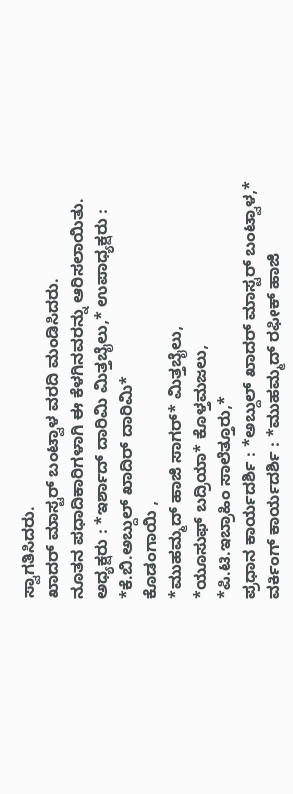ಸ್ವಾಗತಿಸಿದರು.
ಖಾದರ್ ಮಾಸ್ಟರ್ ಬಂಟ್ವಾಳ ವರದಿ ಮಂಡಿಸಿದರು.
ನೂತನ ಪಧಾದಿಕಾರಿಗಳಾಗಿ ಈ ಕೆಳಗಿನವರನ್ನು ಆರಿಸಲಾಯಿತು.
ಅಧ್ಯಕ್ಷರು : *ಇರ್ಶಾದ್ ದಾರಿಮಿ ಮಿತ್ತಬೈಲು,* ಉಪಾಧ್ಯಕ್ಷರು :
*ಕೆ.ಬಿ.ಅಬ್ದುಲ್ ಖಾದಿರ್ ದಾರಿಮಿ*
ಕೊಡಂಗಾಯಿ ,
*ಮುಹಮ್ಮದ್ ಹಾಜಿ ಸಾಗರ್* ಮಿತ್ತಬೈಲು,
*ಯೂಸುಫ್ ಬದ್ರಿಯಾ* ಕೊಳ್ತಮಜಲು,
*ಪಿ.ಟಿ.ಇಬ್ರಾಹಿಂ ಸಾಲೆತ್ತೂರು,*
ಪ್ರಧಾನ ಕಾರ್ಯದರ್ಶಿ : *ಅಬ್ದುಲ್ ಖಾದರ್ ಮಾಸ್ಟರ್ ಬಂಟ್ವಾಳ,*
ವರ್ಕಿಂಗ್ ಕಾರ್ಯದರ್ಶಿ : *ಮುಹಮ್ಮದ್ ರಫೀಕ್ ಹಾಜಿ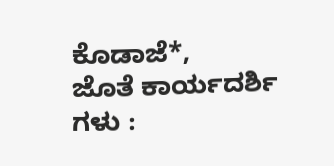ಕೊಡಾಜೆ*,
ಜೊತೆ ಕಾರ್ಯದರ್ಶಿ ಗಳು :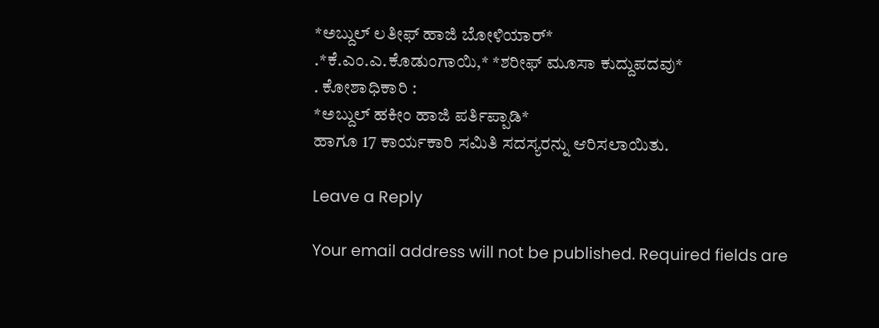*ಅಬ್ದುಲ್‌ ಲತೀಫ್ ಹಾಜಿ ಬೋಳಿಯಾರ್*
.*ಕೆ.ಎಂ.ಎ.ಕೊಡುಂಗಾಯಿ,* *ಶರೀಫ್ ಮೂಸಾ ಕುದ್ದುಪದವು*
. ಕೋಶಾಧಿಕಾರಿ :
*ಅಬ್ದುಲ್ ಹಕೀಂ ಹಾಜಿ ಪರ್ತಿಪ್ಪಾಡಿ*
ಹಾಗೂ 17 ಕಾರ್ಯಕಾರಿ ಸಮಿತಿ ಸದಸ್ಯರನ್ನು ಆರಿಸಲಾಯಿತು.

Leave a Reply

Your email address will not be published. Required fields are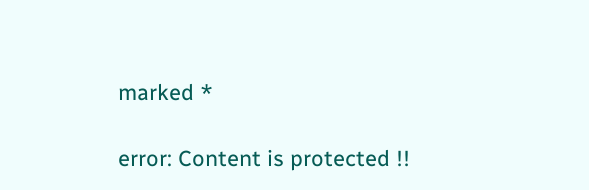marked *

error: Content is protected !!